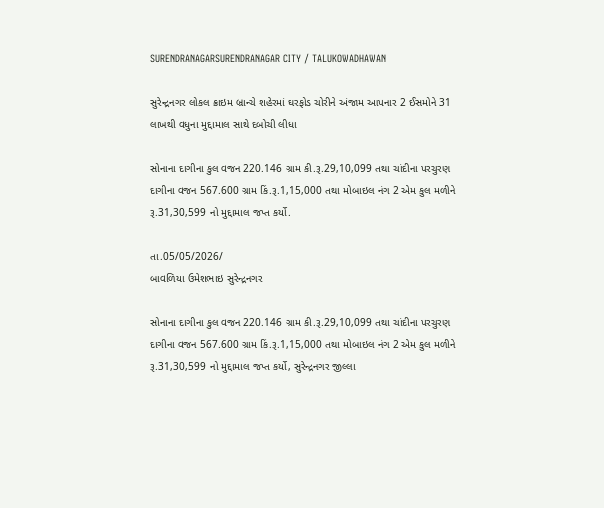SURENDRANAGARSURENDRANAGAR CITY / TALUKOWADHAWAN

સુરેન્દ્રનગર લોકલ ક્રાઇમ બ્રાન્ચે શહેરમાં ઘરફોડ ચોરીને અંજામ આપનાર 2 ઈસમોને 31 લાખથી વધુના મુદ્દામાલ સાથે દબોચી લીધા

સોનાના દાગીના કુલ વજન 220.146 ગ્રામ કી.રૂ.29,10,099 તથા ચાંદીના પરચુરણ દાગીના વજન 567.600 ગ્રામ કિં.રૂ.1,15,000 તથા મોબાઇલ નંગ 2 એમ‌ કુલ મળીને રૂ.31,30,599 નો મુદ્દામાલ જપ્ત કર્યો.

તા.05/05/2026/
બાવળિયા ઉમેશભાઇ સુરેન્દ્રનગર

સોનાના દાગીના કુલ વજન 220.146 ગ્રામ કી.રૂ.29,10,099 તથા ચાંદીના પરચુરણ દાગીના વજન 567.600 ગ્રામ કિં.રૂ.1,15,000 તથા મોબાઇલ નંગ 2 એમ‌ કુલ મળીને રૂ.31,30,599 નો મુદ્દામાલ જપ્ત કર્યો, સુરેન્દ્રનગર જીલ્લા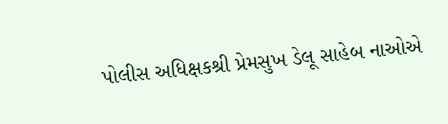પોલીસ અધિક્ષકશ્રી પ્રેમસુખ ડેલૂ સાહેબ નાઓએ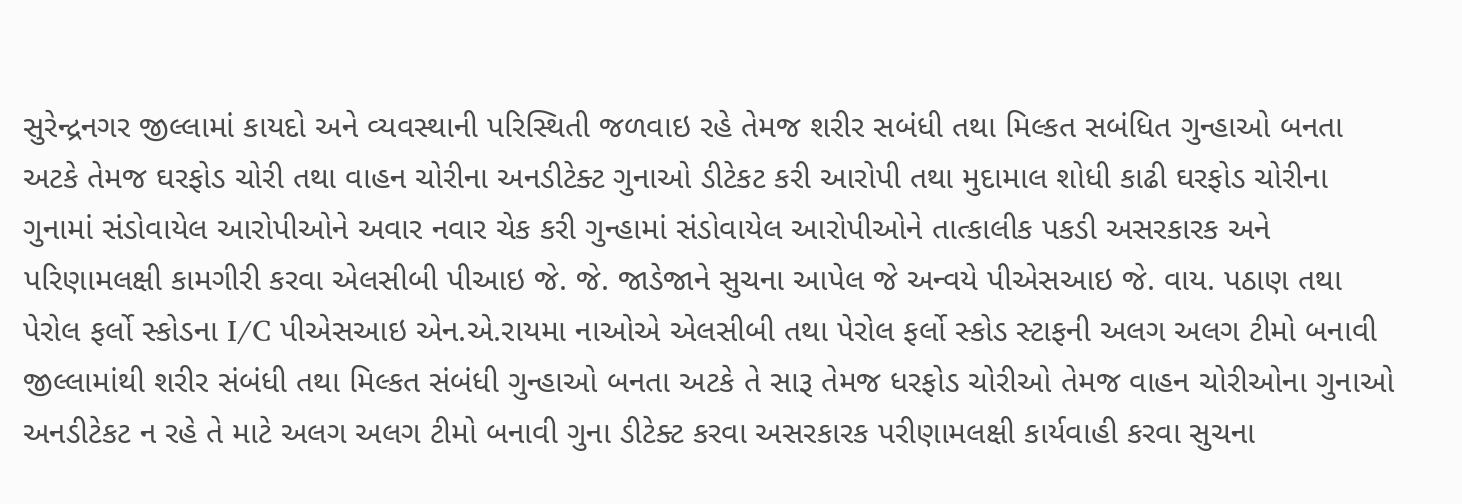સુરેન્દ્રનગર જીલ્લામાં કાયદો અને વ્યવસ્થાની પરિસ્થિતી જળવાઇ રહે તેમજ શરીર સબંધી તથા મિલ્કત સબંધિત ગુન્હાઓ બનતા અટકે તેમજ ઘરફોડ ચોરી તથા વાહન ચોરીના અનડીટેક્ટ ગુનાઓ ડીટેકટ કરી આરોપી તથા મુદામાલ શોધી કાઢી ઘરફોડ ચોરીના ગુનામાં સંડોવાયેલ આરોપીઓને અવાર નવાર ચેક કરી ગુન્હામાં સંડોવાયેલ આરોપીઓને તાત્કાલીક પકડી અસરકારક અને પરિણામલક્ષી કામગીરી કરવા એલસીબી પીઆઇ જે. જે. જાડેજાને સુચના આપેલ જે અન્વયે પીએસઆઇ જે. વાય. પઠાણ તથા પેરોલ ફર્લો સ્કોડના I/C પીએસઆઇ એન.એ.રાયમા નાઓએ એલસીબી તથા પેરોલ ફર્લો સ્કોડ સ્ટાફની અલગ અલગ ટીમો બનાવી જીલ્લામાંથી શરીર સંબંધી તથા મિલ્કત સંબંધી ગુન્હાઓ બનતા અટકે તે સારૂ તેમજ ધરફોડ ચોરીઓ તેમજ વાહન ચોરીઓના ગુનાઓ અનડીટેકટ ન રહે તે માટે અલગ અલગ ટીમો બનાવી ગુના ડીટેક્ટ કરવા અસરકારક પરીણામલક્ષી કાર્યવાહી કરવા સુચના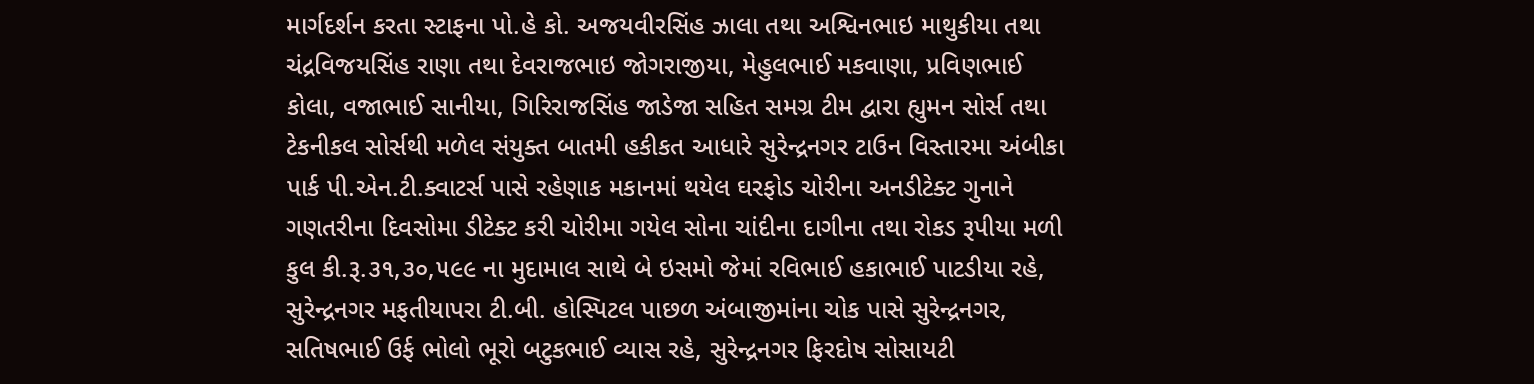માર્ગદર્શન કરતા સ્ટાફના પો.હે કો. અજયવીરસિંહ ઝાલા તથા અશ્વિનભાઇ માથુકીયા તથા ચંદ્રવિજયસિંહ રાણા તથા દેવરાજભાઇ જોગરાજીયા, મેહુલભાઈ મકવાણા, પ્રવિણભાઈ કોલા, વજાભાઈ સાનીયા, ગિરિરાજસિંહ જાડેજા સહિત સમગ્ર ટીમ દ્વારા હ્યુમન સોર્સ તથા ટેકનીકલ સોર્સથી મળેલ સંયુક્ત બાતમી હકીકત આધારે સુરેન્દ્રનગર ટાઉન વિસ્તારમા અંબીકા પાર્ક પી.એન.ટી.ક્વાટર્સ પાસે રહેણાક મકાનમાં થયેલ ઘરફોડ ચોરીના અનડીટેક્ટ ગુનાને ગણતરીના દિવસોમા ડીટેક્ટ કરી ચોરીમા ગયેલ સોના ચાંદીના દાગીના તથા રોકડ રૂપીયા મળી કુલ કી.રૂ.૩૧,૩૦,૫૯૯ ના મુદામાલ સાથે બે ઇસમો જેમાં રવિભાઈ હકાભાઈ પાટડીયા રહે, સુરેન્દ્રનગર મફતીયાપરા ટી.બી. હોસ્પિટલ પાછળ અંબાજીમાંના ચોક પાસે સુરેન્દ્રનગર, સતિષભાઈ ઉર્ફ ભોલો ભૂરો બટુકભાઈ વ્યાસ રહે, સુરેન્દ્રનગર ફિરદોષ સોસાયટી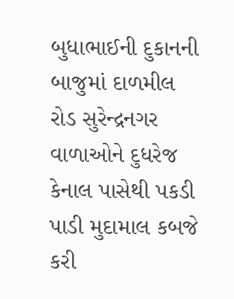બુધાભાઈની દુકાનની બાજુમાં દાળમીલ રોડ સુરેન્દ્રનગર વાળાઓને દુધરેજ કેનાલ પાસેથી પકડી પાડી મુદામાલ કબજે કરી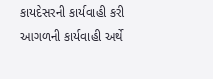કાયદેસરની કાર્યવાહી કરી આગળની કાર્યવાહી અર્થે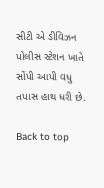સીટી એ ડીવિઝન પોલીસ સ્ટેશન ખાતે સોંપી આપી વધુ તપાસ હાથ ધરી છે.

Back to top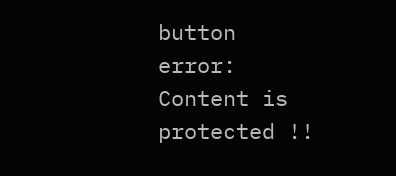button
error: Content is protected !!